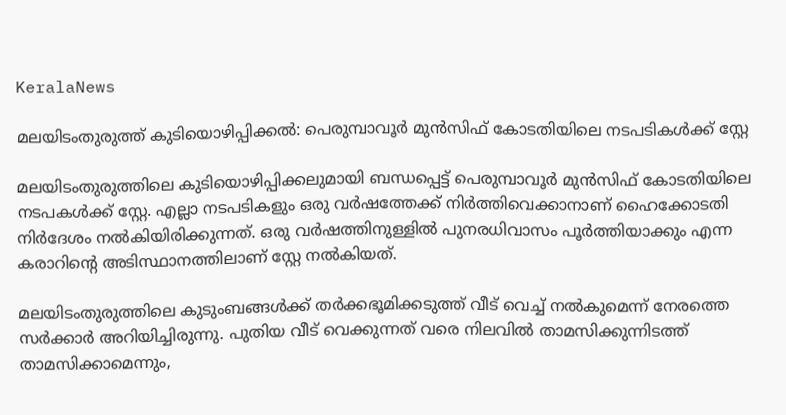KeralaNews

മലയിടംതുരുത്ത് കുടിയൊഴിപ്പിക്കല്‍: പെരുമ്പാവൂര്‍ മുന്‍സിഫ് കോടതിയിലെ നടപടികള്‍ക്ക് സ്റ്റേ

മലയിടംതുരുത്തിലെ കുടിയൊഴിപ്പിക്കലുമായി ബന്ധപ്പെട്ട് പെരുമ്പാവൂര്‍ മുന്‍സിഫ് കോടതിയിലെ നടപകള്‍ക്ക് സ്റ്റേ. എല്ലാ നടപടികളും ഒരു വര്‍ഷത്തേക്ക് നിര്‍ത്തിവെക്കാനാണ് ഹൈക്കോടതി നിര്‍ദേശം നല്‍കിയിരിക്കുന്നത്. ഒരു വര്‍ഷത്തിനുള്ളില്‍ പുനരധിവാസം പൂര്‍ത്തിയാക്കും എന്ന കരാറിന്റെ അടിസ്ഥാനത്തിലാണ് സ്റ്റേ നല്‍കിയത്.

മലയിടംതുരുത്തിലെ കുടുംബങ്ങള്‍ക്ക് തര്‍ക്കഭൂമിക്കടുത്ത് വീട് വെച്ച് നല്‍കുമെന്ന് നേരത്തെ സര്‍ക്കാര്‍ അറിയിച്ചിരുന്നു. പുതിയ വീട് വെക്കുന്നത് വരെ നിലവില്‍ താമസിക്കുന്നിടത്ത് താമസിക്കാമെന്നും,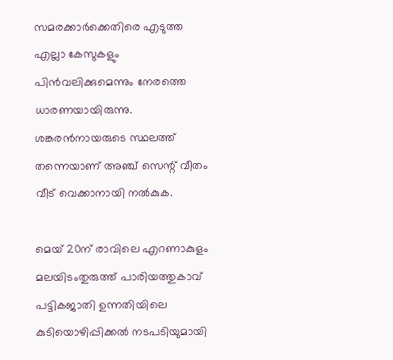സമരക്കാര്‍ക്കെതിരെ എടുത്ത എല്ലാ കേസുകളും പിന്‍വലിക്കുമെന്നും നേരത്തെ ധാരണയായിരുന്നു. ശങ്കരന്‍നായരുടെ സ്ഥലത്ത് തന്നെയാണ് അഞ്ച് സെന്റ് വീതം വീട് വെക്കാനായി നല്‍കുക.

മെയ് 20ന് രാവിലെ എറണാകുളം മലയിടംതുരുത്ത് പാരിയത്തുകാവ് പട്ടികജാതി ഉന്നതിയിലെ കുടിയൊഴിപ്പിക്കല്‍ നടപടിയുമായി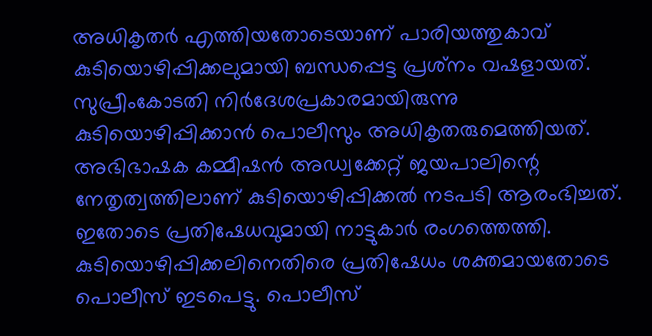അധികൃതര്‍ എത്തിയതോടെയാണ് പാരിയത്തുകാവ് കുടിയൊഴിപ്പിക്കലുമായി ബന്ധപ്പെട്ട പ്രശ്‌നം വഷളായത്. സുപ്രീംകോടതി നിര്‍ദേശപ്രകാരമായിരുന്നു കുടിയൊഴിപ്പിക്കാന്‍ പൊലീസും അധികൃതരുമെത്തിയത്. അഭിഭാഷക കമ്മീഷന്‍ അഡ്വക്കേറ്റ് ജയപാലിന്റെ നേതൃത്വത്തിലാണ് കുടിയൊഴിപ്പിക്കല്‍ നടപടി ആരംഭിച്ചത്. ഇതോടെ പ്രതിഷേധവുമായി നാട്ടുകാര്‍ രംഗത്തെത്തി. കുടിയൊഴിപ്പിക്കലിനെതിരെ പ്രതിഷേധം ശക്തമായതോടെ പൊലീസ് ഇടപെട്ടു. പൊലീസ്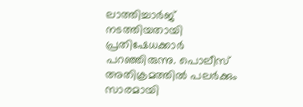ലാത്തിച്ചാര്‍ജ് നടത്തിയതായി പ്രതിഷേധക്കാര്‍ പറഞ്ഞിരുന്നു. പൊലീസ് അതിക്രമത്തില്‍ പലര്‍ക്കും സാരമായി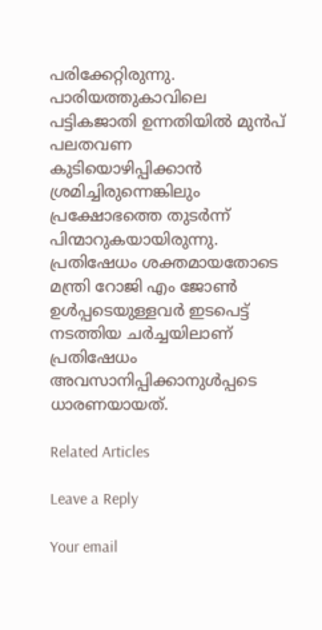പരിക്കേറ്റിരുന്നു. പാരിയത്തുകാവിലെ പട്ടികജാതി ഉന്നതിയില്‍ മുന്‍പ് പലതവണ കുടിയൊഴിപ്പിക്കാന്‍ ശ്രമിച്ചിരുന്നെങ്കിലും പ്രക്ഷോഭത്തെ തുടര്‍ന്ന് പിന്മാറുകയായിരുന്നു. പ്രതിഷേധം ശക്തമായതോടെ മന്ത്രി റോജി എം ജോണ്‍ ഉള്‍പ്പടെയുള്ളവര്‍ ഇടപെട്ട് നടത്തിയ ചര്‍ച്ചയിലാണ് പ്രതിഷേധം അവസാനിപ്പിക്കാനുള്‍പ്പടെ ധാരണയായത്.

Related Articles

Leave a Reply

Your email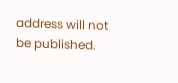address will not be published.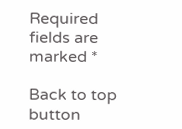Required fields are marked *

Back to top button